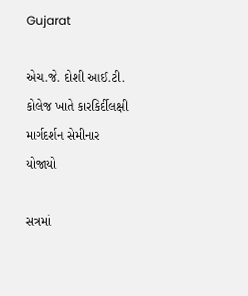Gujarat

એચ.જે. દોશી આઈ.ટી. કોલેજ ખાતે કારકિર્દીલક્ષી માર્ગદર્શન સેમીનાર યોજાયો

સત્રમાં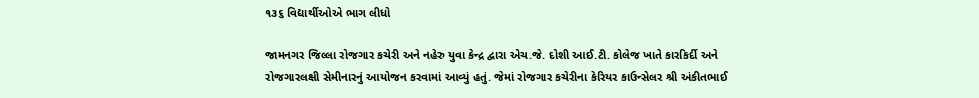૧૩૬ વિદ્યાર્થીઓએ ભાગ લીધો

જામનગર જિલ્લા રોજગાર કચેરી અને નહેરુ યુવા કેન્દ્ર દ્વારા એચ.જે. દોશી આઈ.ટી. કોલેજ ખાતે કારકિર્દી અને રોજગારલક્ષી સેમીનારનું આયોજન કરવામાં આવ્યું હતું. જેમાં રોજગાર કચેરીના કેરિયર કાઉન્સેલર શ્રી અંકીતભાઈ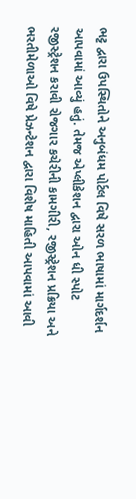ભટ્ટ દ્વારા ઉપસ્થિતોને અનુબંધમ પોર્ટલ વિષે સરળ ભાષામાં માર્ગદર્શન આપવામાં આવ્યું હતું. તેમજ એપ્લીકેશન દ્વારા ઓન ધી સ્પોટ રજીસ્ટ્રેશન કરાવી રોજગાર કચેરીની કામગીરી, રજીસ્ટ્રેશન પ્રક્રિયા અને ભરતીમેળાઓ વિષે પ્રેઝન્ટેશન દ્વારા વિશેષ માહિતી આપવામાં આવી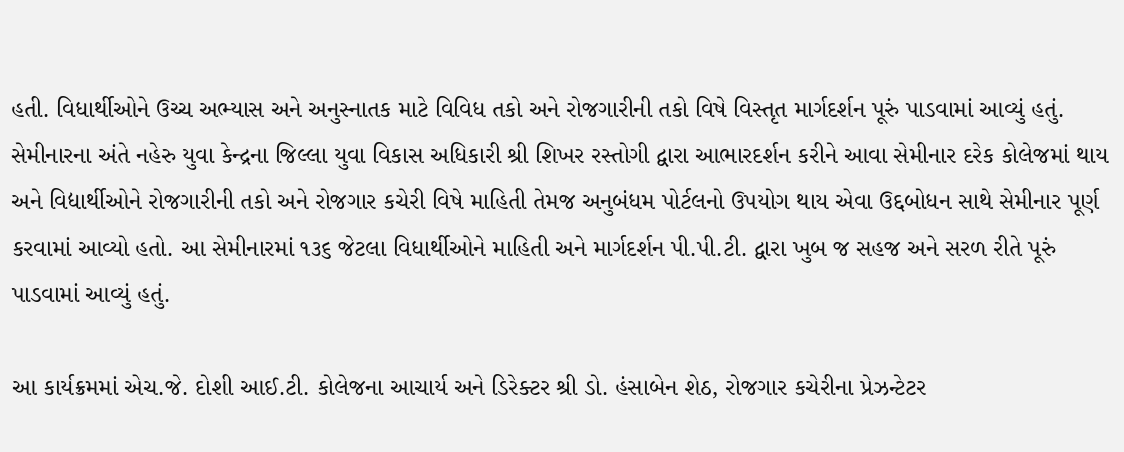હતી. વિધાર્થીઓને ઉચ્ચ અભ્યાસ અને અનુસ્નાતક માટે વિવિધ તકો અને રોજગારીની તકો વિષે વિસ્તૃત માર્ગદર્શન પૂરું પાડવામાં આવ્યું હતું. સેમીનારના અંતે નહેરુ યુવા કેન્દ્રના જિલ્લા યુવા વિકાસ અધિકારી શ્રી શિખર રસ્તોગી દ્વારા આભારદર્શન કરીને આવા સેમીનાર દરેક કોલેજમાં થાય અને વિદ્યાર્થીઓને રોજગારીની તકો અને રોજગાર કચેરી વિષે માહિતી તેમજ અનુબંધમ પોર્ટલનો ઉપયોગ થાય એવા ઉદ્દબોધન સાથે સેમીનાર પૂર્ણ કરવામાં આવ્યો હતો. આ સેમીનારમાં ૧૩૬ જેટલા વિધાર્થીઓને માહિતી અને માર્ગદર્શન પી.પી.ટી. દ્વારા ખુબ જ સહજ અને સરળ રીતે પૂરું પાડવામાં આવ્યું હતું.

આ કાર્યક્રમમાં એચ.જે. દોશી આઈ.ટી. કોલેજના આચાર્ય અને ડિરેક્ટર શ્રી ડો. હંસાબેન શેઠ, રોજગાર કચેરીના પ્રેઝન્ટેટર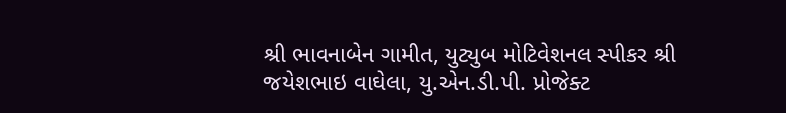શ્રી ભાવનાબેન ગામીત, યુટ્યુબ મોટિવેશનલ સ્પીકર શ્રી જયેશભાઇ વાઘેલા, યુ.એન.ડી.પી. પ્રોજેક્ટ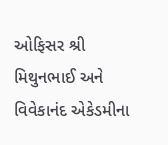ઓફિસર શ્રી મિથુનભાઈ અને વિવેકાનંદ એકેડમીના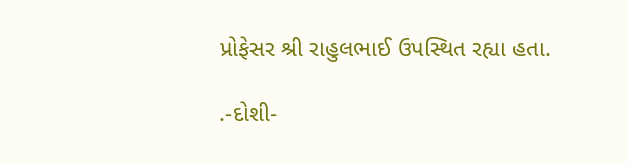પ્રોફેસર શ્રી રાહુલભાઈ ઉપસ્થિત રહ્યા હતા.

.-દોશી-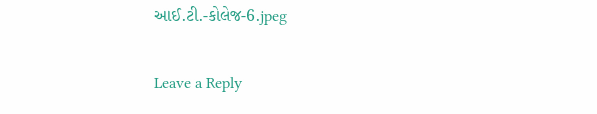આઈ.ટી.-કોલેજ-6.jpeg

Leave a Reply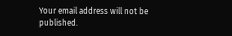Your email address will not be published.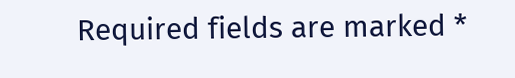Required fields are marked *